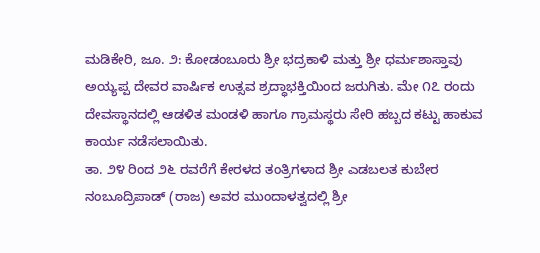ಮಡಿಕೇರಿ, ಜೂ. ೨: ಕೋಡಂಬೂರು ಶ್ರೀ ಭದ್ರಕಾಳಿ ಮತ್ತು ಶ್ರೀ ಧರ್ಮಶಾಸ್ತಾವು ಅಯ್ಯಪ್ಪ ದೇವರ ವಾರ್ಷಿಕ ಉತ್ಸವ ಶ್ರದ್ಧಾಭಕ್ತಿಯಿಂದ ಜರುಗಿತು. ಮೇ ೧೭ ರಂದು ದೇವಸ್ಥಾನದಲ್ಲಿ ಆಡಳಿತ ಮಂಡಳಿ ಹಾಗೂ ಗ್ರಾಮಸ್ಥರು ಸೇರಿ ಹಬ್ಬದ ಕಟ್ಟು ಹಾಕುವ ಕಾರ್ಯ ನಡೆಸಲಾಯಿತು.
ತಾ. ೨೪ ರಿಂದ ೨೬ ರವರೆಗೆ ಕೇರಳದ ತಂತ್ರಿಗಳಾದ ಶ್ರೀ ಎಡಬಲತ ಕುಬೇರ ನಂಬೂದ್ರಿಪಾಡ್ (ರಾಜ) ಅವರ ಮುಂದಾಳತ್ವದಲ್ಲಿ ಶ್ರೀ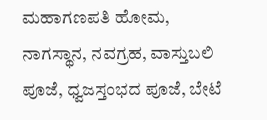ಮಹಾಗಣಪತಿ ಹೋಮ, ನಾಗಸ್ಥಾನ, ನವಗ್ರಹ, ವಾಸ್ತುಬಲಿ ಪೂಜೆ, ಧ್ವಜಸ್ತಂಭದ ಪೂಜೆ, ಬೇಟೆ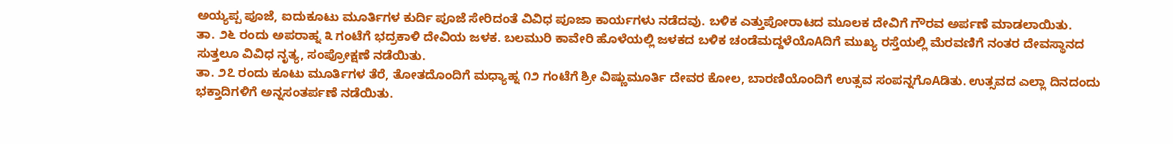ಅಯ್ಯಪ್ಪ ಪೂಜೆ, ಐದುಕೂಟು ಮೂರ್ತಿಗಳ ಕುರ್ದಿ ಪೂಜೆ ಸೇರಿದಂತೆ ವಿವಿಧ ಪೂಜಾ ಕಾರ್ಯಗಳು ನಡೆದವು. ಬಳಿಕ ಎತ್ತುಪೋರಾಟದ ಮೂಲಕ ದೇವಿಗೆ ಗೌರವ ಅರ್ಪಣೆ ಮಾಡಲಾಯಿತು.
ತಾ. ೨೬ ರಂದು ಅಪರಾಹ್ನ ೩ ಗಂಟೆಗೆ ಭದ್ರಕಾಳಿ ದೇವಿಯ ಜಳಕ. ಬಲಮುರಿ ಕಾವೇರಿ ಹೊಳೆಯಲ್ಲಿ ಜಳಕದ ಬಳಿಕ ಚಂಡೆಮದ್ದಳೆಯೊAದಿಗೆ ಮುಖ್ಯ ರಸ್ತೆಯಲ್ಲಿ ಮೆರವಣಿಗೆ ನಂತರ ದೇವಸ್ಥಾನದ ಸುತ್ತಲೂ ವಿವಿಧ ನೃತ್ಯ, ಸಂಪ್ರೋಕ್ಷಣೆ ನಡೆಯಿತು.
ತಾ. ೨೭ ರಂದು ಕೂಟು ಮೂರ್ತಿಗಳ ತೆರೆ, ತೋತದೊಂದಿಗೆ ಮಧ್ಯಾಹ್ನ ೧೨ ಗಂಟೆಗೆ ಶ್ರೀ ವಿಷ್ಣುಮೂರ್ತಿ ದೇವರ ಕೋಲ, ಬಾರಣಿಯೊಂದಿಗೆ ಉತ್ಸವ ಸಂಪನ್ನಗೊAಡಿತು. ಉತ್ಸವದ ಎಲ್ಲಾ ದಿನದಂದು ಭಕ್ತಾದಿಗಳಿಗೆ ಅನ್ನಸಂತರ್ಪಣೆ ನಡೆಯಿತು.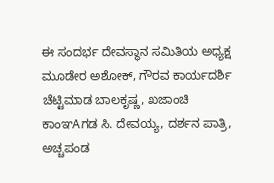ಈ ಸಂದರ್ಭ ದೇವಸ್ಥಾನ ಸಮಿತಿಯ ಅಧ್ಯಕ್ಷ ಮೂಡೇರ ಅಶೋಕ್, ಗೌರವ ಕಾರ್ಯದರ್ಶಿ ಚೆಟ್ಟಿಮಾಡ ಬಾಲಕೃಷ್ಣ, ಖಜಾಂಚಿ ಕಾಂಞAಗಡ ಸಿ. ದೇವಯ್ಯ, ದರ್ಶನ ಪಾತ್ರಿ, ಅಚ್ಚಪಂಡ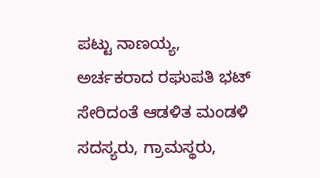ಪಟ್ಟು ನಾಣಯ್ಯ, ಅರ್ಚಕರಾದ ರಘುಪತಿ ಭಟ್ ಸೇರಿದಂತೆ ಆಡಳಿತ ಮಂಡಳಿ ಸದಸ್ಯರು, ಗ್ರಾಮಸ್ಥರು,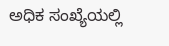ಅಧಿಕ ಸಂಖ್ಯೆಯಲ್ಲಿ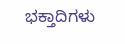ಭಕ್ತಾದಿಗಳು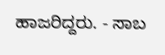ಹಾಜರಿದ್ದರು. - ಸಾಬ